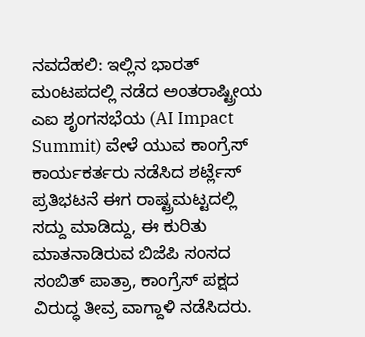ನವದೆಹಲಿ: ಇಲ್ಲಿನ ಭಾರತ್ ಮಂಟಪದಲ್ಲಿ ನಡೆದ ಅಂತರಾಷ್ಟ್ರೀಯ ಎಐ ಶೃಂಗಸಭೆಯ (AI Impact Summit) ವೇಳೆ ಯುವ ಕಾಂಗ್ರೆಸ್ ಕಾರ್ಯಕರ್ತರು ನಡೆಸಿದ ಶರ್ಟ್ಲೆಸ್ ಪ್ರತಿಭಟನೆ ಈಗ ರಾಷ್ಟ್ರಮಟ್ಟದಲ್ಲಿ ಸದ್ದು ಮಾಡಿದ್ದು, ಈ ಕುರಿತು ಮಾತನಾಡಿರುವ ಬಿಜೆಪಿ ಸಂಸದ ಸಂಬಿತ್ ಪಾತ್ರಾ, ಕಾಂಗ್ರೆಸ್ ಪಕ್ಷದ ವಿರುದ್ಧ ತೀವ್ರ ವಾಗ್ದಾಳಿ ನಡೆಸಿದರು.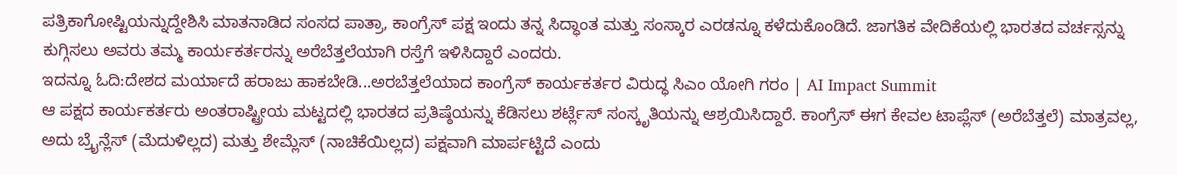ಪತ್ರಿಕಾಗೋಷ್ಟಿಯನ್ನುದ್ದೇಶಿಸಿ ಮಾತನಾಡಿದ ಸಂಸದ ಪಾತ್ರಾ, ಕಾಂಗ್ರೆಸ್ ಪಕ್ಷ ಇಂದು ತನ್ನ ಸಿದ್ಧಾಂತ ಮತ್ತು ಸಂಸ್ಕಾರ ಎರಡನ್ನೂ ಕಳೆದುಕೊಂಡಿದೆ. ಜಾಗತಿಕ ವೇದಿಕೆಯಲ್ಲಿ ಭಾರತದ ವರ್ಚಸ್ಸನ್ನು ಕುಗ್ಗಿಸಲು ಅವರು ತಮ್ಮ ಕಾರ್ಯಕರ್ತರನ್ನು ಅರೆಬೆತ್ತಲೆಯಾಗಿ ರಸ್ತೆಗೆ ಇಳಿಸಿದ್ದಾರೆ ಎಂದರು.
ಇದನ್ನೂ ಓದಿ:ದೇಶದ ಮರ್ಯಾದೆ ಹರಾಜು ಹಾಕಬೇಡಿ...ಅರಬೆತ್ತಲೆಯಾದ ಕಾಂಗ್ರೆಸ್ ಕಾರ್ಯಕರ್ತರ ವಿರುದ್ಧ ಸಿಎಂ ಯೋಗಿ ಗರಂ | AI Impact Summit
ಆ ಪಕ್ಷದ ಕಾರ್ಯಕರ್ತರು ಅಂತರಾಷ್ಟ್ರೀಯ ಮಟ್ಟದಲ್ಲಿ ಭಾರತದ ಪ್ರತಿಷ್ಠೆಯನ್ನು ಕೆಡಿಸಲು ಶರ್ಟ್ಲೆಸ್ ಸಂಸ್ಕೃತಿಯನ್ನು ಆಶ್ರಯಿಸಿದ್ದಾರೆ. ಕಾಂಗ್ರೆಸ್ ಈಗ ಕೇವಲ ಟಾಪ್ಲೆಸ್ (ಅರೆಬೆತ್ತಲೆ) ಮಾತ್ರವಲ್ಲ, ಅದು ಬ್ರೈನ್ಲೆಸ್ (ಮೆದುಳಿಲ್ಲದ) ಮತ್ತು ಶೇಮ್ಲೆಸ್ (ನಾಚಿಕೆಯಿಲ್ಲದ) ಪಕ್ಷವಾಗಿ ಮಾರ್ಪಟ್ಟಿದೆ ಎಂದು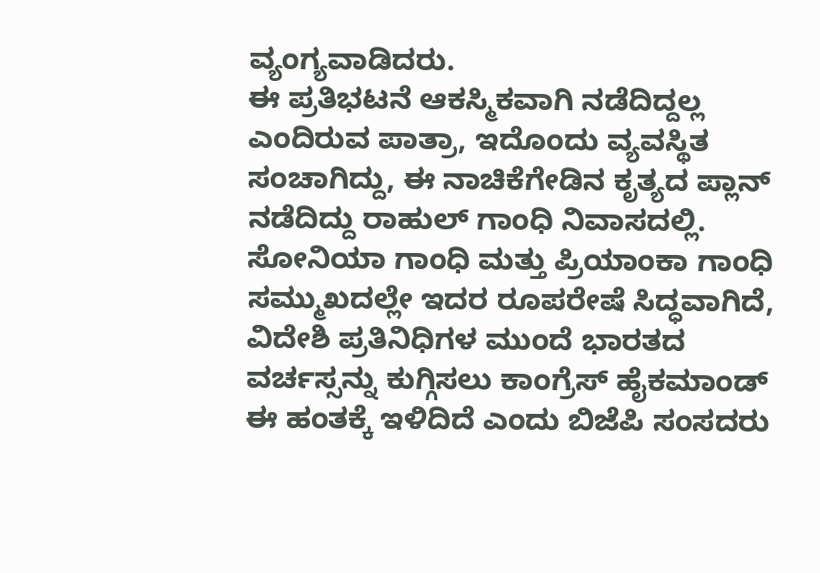ವ್ಯಂಗ್ಯವಾಡಿದರು.
ಈ ಪ್ರತಿಭಟನೆ ಆಕಸ್ಮಿಕವಾಗಿ ನಡೆದಿದ್ದಲ್ಲ ಎಂದಿರುವ ಪಾತ್ರಾ, ಇದೊಂದು ವ್ಯವಸ್ಥಿತ ಸಂಚಾಗಿದ್ದು, ಈ ನಾಚಿಕೆಗೇಡಿನ ಕೃತ್ಯದ ಪ್ಲಾನ್ ನಡೆದಿದ್ದು ರಾಹುಲ್ ಗಾಂಧಿ ನಿವಾಸದಲ್ಲಿ. ಸೋನಿಯಾ ಗಾಂಧಿ ಮತ್ತು ಪ್ರಿಯಾಂಕಾ ಗಾಂಧಿ ಸಮ್ಮುಖದಲ್ಲೇ ಇದರ ರೂಪರೇಷೆ ಸಿದ್ಧವಾಗಿದೆ, ವಿದೇಶಿ ಪ್ರತಿನಿಧಿಗಳ ಮುಂದೆ ಭಾರತದ ವರ್ಚಸ್ಸನ್ನು ಕುಗ್ಗಿಸಲು ಕಾಂಗ್ರೆಸ್ ಹೈಕಮಾಂಡ್ ಈ ಹಂತಕ್ಕೆ ಇಳಿದಿದೆ ಎಂದು ಬಿಜೆಪಿ ಸಂಸದರು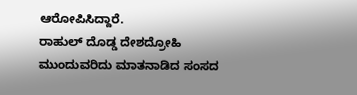ಆರೋಪಿಸಿದ್ದಾರೆ.
ರಾಹುಲ್ ದೊಡ್ಡ ದೇಶದ್ರೋಹಿ
ಮುಂದುವರಿದು ಮಾತನಾಡಿದ ಸಂಸದ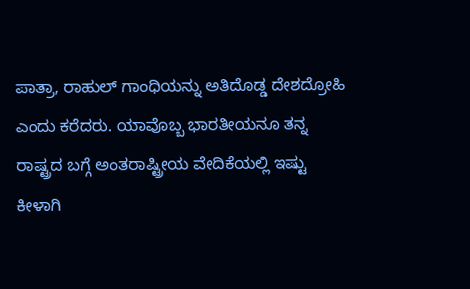ಪಾತ್ರಾ, ರಾಹುಲ್ ಗಾಂಧಿಯನ್ನು ಅತಿದೊಡ್ಡ ದೇಶದ್ರೋಹಿ ಎಂದು ಕರೆದರು. ಯಾವೊಬ್ಬ ಭಾರತೀಯನೂ ತನ್ನ ರಾಷ್ಟ್ರದ ಬಗ್ಗೆ ಅಂತರಾಷ್ಟ್ರೀಯ ವೇದಿಕೆಯಲ್ಲಿ ಇಷ್ಟು ಕೀಳಾಗಿ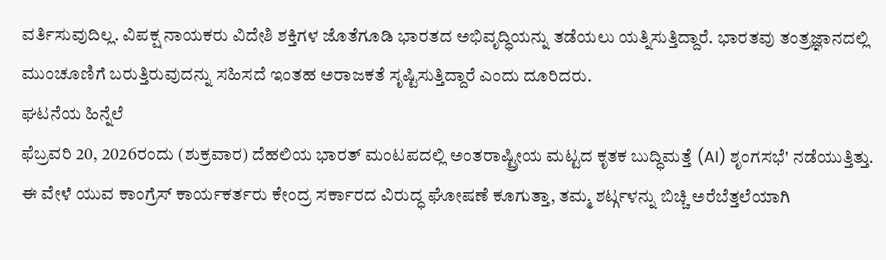ವರ್ತಿಸುವುದಿಲ್ಲ. ವಿಪಕ್ಷ ನಾಯಕರು ವಿದೇಶಿ ಶಕ್ತಿಗಳ ಜೊತೆಗೂಡಿ ಭಾರತದ ಅಭಿವೃದ್ಧಿಯನ್ನು ತಡೆಯಲು ಯತ್ನಿಸುತ್ತಿದ್ದಾರೆ. ಭಾರತವು ತಂತ್ರಜ್ಞಾನದಲ್ಲಿ ಮುಂಚೂಣಿಗೆ ಬರುತ್ತಿರುವುದನ್ನು ಸಹಿಸದೆ ಇಂತಹ ಅರಾಜಕತೆ ಸೃಷ್ಟಿಸುತ್ತಿದ್ದಾರೆ ಎಂದು ದೂರಿದರು.
ಘಟನೆಯ ಹಿನ್ನೆಲೆ
ಫೆಬ್ರವರಿ 20, 2026ರಂದು (ಶುಕ್ರವಾರ) ದೆಹಲಿಯ ಭಾರತ್ ಮಂಟಪದಲ್ಲಿ ಅಂತರಾಷ್ಟ್ರೀಯ ಮಟ್ಟದ ಕೃತಕ ಬುದ್ಧಿಮತ್ತೆ (AI) ಶೃಂಗಸಭೆ' ನಡೆಯುತ್ತಿತ್ತು. ಈ ವೇಳೆ ಯುವ ಕಾಂಗ್ರೆಸ್ ಕಾರ್ಯಕರ್ತರು ಕೇಂದ್ರ ಸರ್ಕಾರದ ವಿರುದ್ಧ ಘೋಷಣೆ ಕೂಗುತ್ತಾ, ತಮ್ಮ ಶರ್ಟ್ಗಳನ್ನು ಬಿಚ್ಚಿ ಅರೆಬೆತ್ತಲೆಯಾಗಿ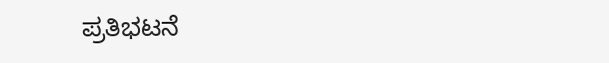ಪ್ರತಿಭಟನೆ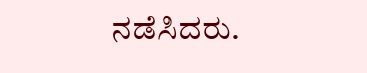ನಡೆಸಿದರು.